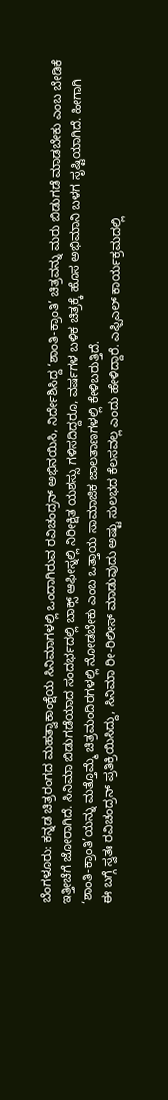ಬೆಂಗಳೂರು: ಕನ್ನಡ ಚಿತ್ರರಂಗದ ಮಹತ್ವಾಕಾಂಕ್ಷೆಯ ಸಿನಿಮಾಗಳಲ್ಲಿ ಒಂದಾಗಿರುವ ರವಿಚಂದ್ರನ್ ಅಭಿನಯಿಸಿ, ನಿರ್ದೇಶಿಸಿದ್ದ ‘ಶಾಂತಿ-ಕ್ರಾಂತಿ’ ಚಿತ್ರವನ್ನು ಮರು ಬಿಡುಗಡೆ ಮಾಡಬೇಕು ಎಂಬ ಬೇಡಿಕೆ ಇತ್ತೀಚೆಗೆ ಜೋರಾಗಿದೆ. ಸಿನಿಮಾ ಬಿಡುಗಡೆಯಾದ ಸಂದರ್ಭದಲ್ಲಿ ಬಾಕ್ಸ್ ಆಫೀಸ್ನಲ್ಲಿ ನಿರೀಕ್ಷಿತ ಯಶಸ್ಸು ಗಳಿಸದಿದ್ದರೂ, ವರ್ಷಗಳ ಬಳಿಕ ಚಿತ್ರಕ್ಕೆ ಹೊಸ ಅಭಿಮಾನಿ ಬಳಗ ಸೃಷ್ಟಿಯಾಗಿದೆ. ಹೀಗಾಗಿ ‘ಶಾಂತಿ-ಕ್ರಾಂತಿ’ಯನ್ನು ಮತ್ತೊಮ್ಮೆ ಚಿತ್ರಮಂದಿರಗಳಲ್ಲಿ ನೋಡಬೇಕು ಎಂಬ ಒತ್ತಾಯ ಸಾಮಾಜಿಕ ಜಾಲತಾಣಗಳಲ್ಲಿ ಕೇಳಿಬರುತ್ತಿದೆ.
ಈ ಬಗ್ಗೆ ಸ್ವತಃ ರವಿಚಂದ್ರನ್ ಪ್ರತಿಕ್ರಿಯಿಸಿದ್ದು, ಸಿನಿಮಾ ರೀ-ರಿಲೀಸ್ ಮಾಡುವುದು ಅಷ್ಟು ಸುಲಭದ ಕೆಲಸವಲ್ಲ ಎಂದು ಹೇಳಿದ್ದಾರೆ. ಎಫ್ಪಿಎಲ್ ಕಾರ್ಯಕ್ರಮದಲ್ಲಿ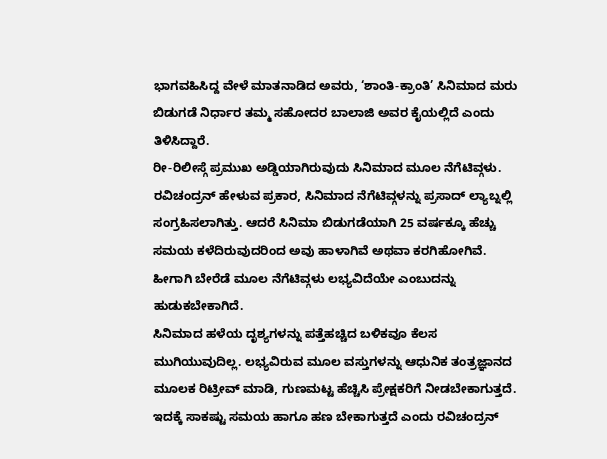ಭಾಗವಹಿಸಿದ್ದ ವೇಳೆ ಮಾತನಾಡಿದ ಅವರು, ‘ಶಾಂತಿ-ಕ್ರಾಂತಿ’ ಸಿನಿಮಾದ ಮರು ಬಿಡುಗಡೆ ನಿರ್ಧಾರ ತಮ್ಮ ಸಹೋದರ ಬಾಲಾಜಿ ಅವರ ಕೈಯಲ್ಲಿದೆ ಎಂದು ತಿಳಿಸಿದ್ದಾರೆ.
ರೀ-ರಿಲೀಸ್ಗೆ ಪ್ರಮುಖ ಅಡ್ಡಿಯಾಗಿರುವುದು ಸಿನಿಮಾದ ಮೂಲ ನೆಗೆಟಿವ್ಗಳು. ರವಿಚಂದ್ರನ್ ಹೇಳುವ ಪ್ರಕಾರ, ಸಿನಿಮಾದ ನೆಗೆಟಿವ್ಗಳನ್ನು ಪ್ರಸಾದ್ ಲ್ಯಾಬ್ನಲ್ಲಿ ಸಂಗ್ರಹಿಸಲಾಗಿತ್ತು. ಆದರೆ ಸಿನಿಮಾ ಬಿಡುಗಡೆಯಾಗಿ 25 ವರ್ಷಕ್ಕೂ ಹೆಚ್ಚು ಸಮಯ ಕಳೆದಿರುವುದರಿಂದ ಅವು ಹಾಳಾಗಿವೆ ಅಥವಾ ಕರಗಿಹೋಗಿವೆ. ಹೀಗಾಗಿ ಬೇರೆಡೆ ಮೂಲ ನೆಗೆಟಿವ್ಗಳು ಲಭ್ಯವಿದೆಯೇ ಎಂಬುದನ್ನು ಹುಡುಕಬೇಕಾಗಿದೆ.
ಸಿನಿಮಾದ ಹಳೆಯ ದೃಶ್ಯಗಳನ್ನು ಪತ್ತೆಹಚ್ಚಿದ ಬಳಿಕವೂ ಕೆಲಸ ಮುಗಿಯುವುದಿಲ್ಲ. ಲಭ್ಯವಿರುವ ಮೂಲ ವಸ್ತುಗಳನ್ನು ಆಧುನಿಕ ತಂತ್ರಜ್ಞಾನದ ಮೂಲಕ ರಿಟ್ರೀವ್ ಮಾಡಿ, ಗುಣಮಟ್ಟ ಹೆಚ್ಚಿಸಿ ಪ್ರೇಕ್ಷಕರಿಗೆ ನೀಡಬೇಕಾಗುತ್ತದೆ. ಇದಕ್ಕೆ ಸಾಕಷ್ಟು ಸಮಯ ಹಾಗೂ ಹಣ ಬೇಕಾಗುತ್ತದೆ ಎಂದು ರವಿಚಂದ್ರನ್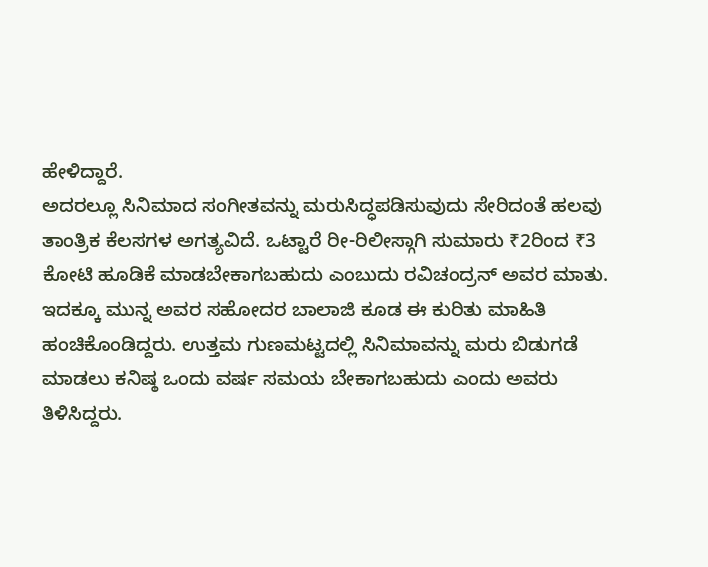ಹೇಳಿದ್ದಾರೆ.
ಅದರಲ್ಲೂ ಸಿನಿಮಾದ ಸಂಗೀತವನ್ನು ಮರುಸಿದ್ಧಪಡಿಸುವುದು ಸೇರಿದಂತೆ ಹಲವು ತಾಂತ್ರಿಕ ಕೆಲಸಗಳ ಅಗತ್ಯವಿದೆ. ಒಟ್ಟಾರೆ ರೀ-ರಿಲೀಸ್ಗಾಗಿ ಸುಮಾರು ₹2ರಿಂದ ₹3 ಕೋಟಿ ಹೂಡಿಕೆ ಮಾಡಬೇಕಾಗಬಹುದು ಎಂಬುದು ರವಿಚಂದ್ರನ್ ಅವರ ಮಾತು.
ಇದಕ್ಕೂ ಮುನ್ನ ಅವರ ಸಹೋದರ ಬಾಲಾಜಿ ಕೂಡ ಈ ಕುರಿತು ಮಾಹಿತಿ ಹಂಚಿಕೊಂಡಿದ್ದರು. ಉತ್ತಮ ಗುಣಮಟ್ಟದಲ್ಲಿ ಸಿನಿಮಾವನ್ನು ಮರು ಬಿಡುಗಡೆ ಮಾಡಲು ಕನಿಷ್ಠ ಒಂದು ವರ್ಷ ಸಮಯ ಬೇಕಾಗಬಹುದು ಎಂದು ಅವರು ತಿಳಿಸಿದ್ದರು.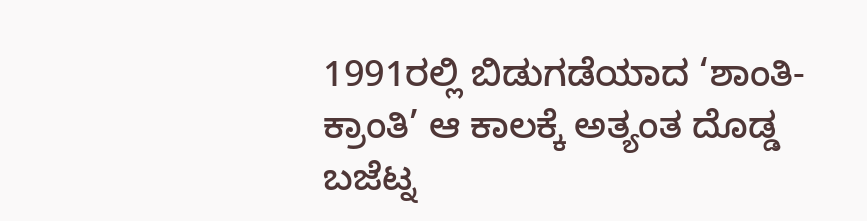1991ರಲ್ಲಿ ಬಿಡುಗಡೆಯಾದ ‘ಶಾಂತಿ-ಕ್ರಾಂತಿ’ ಆ ಕಾಲಕ್ಕೆ ಅತ್ಯಂತ ದೊಡ್ಡ ಬಜೆಟ್ನ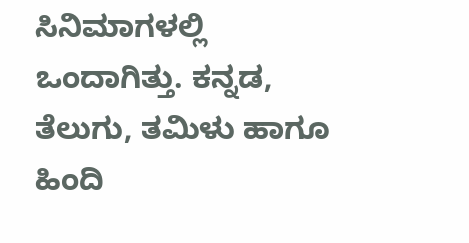ಸಿನಿಮಾಗಳಲ್ಲಿ ಒಂದಾಗಿತ್ತು. ಕನ್ನಡ, ತೆಲುಗು, ತಮಿಳು ಹಾಗೂ ಹಿಂದಿ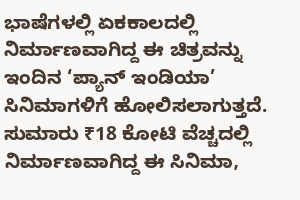ಭಾಷೆಗಳಲ್ಲಿ ಏಕಕಾಲದಲ್ಲಿ ನಿರ್ಮಾಣವಾಗಿದ್ದ ಈ ಚಿತ್ರವನ್ನು ಇಂದಿನ ‘ಪ್ಯಾನ್ ಇಂಡಿಯಾ’ ಸಿನಿಮಾಗಳಿಗೆ ಹೋಲಿಸಲಾಗುತ್ತದೆ. ಸುಮಾರು ₹18 ಕೋಟಿ ವೆಚ್ಚದಲ್ಲಿ ನಿರ್ಮಾಣವಾಗಿದ್ದ ಈ ಸಿನಿಮಾ,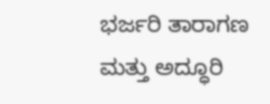ಭರ್ಜರಿ ತಾರಾಗಣ ಮತ್ತು ಅದ್ಧೂರಿ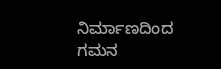ನಿರ್ಮಾಣದಿಂದ ಗಮನ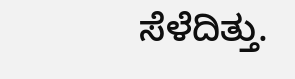ಸೆಳೆದಿತ್ತು.